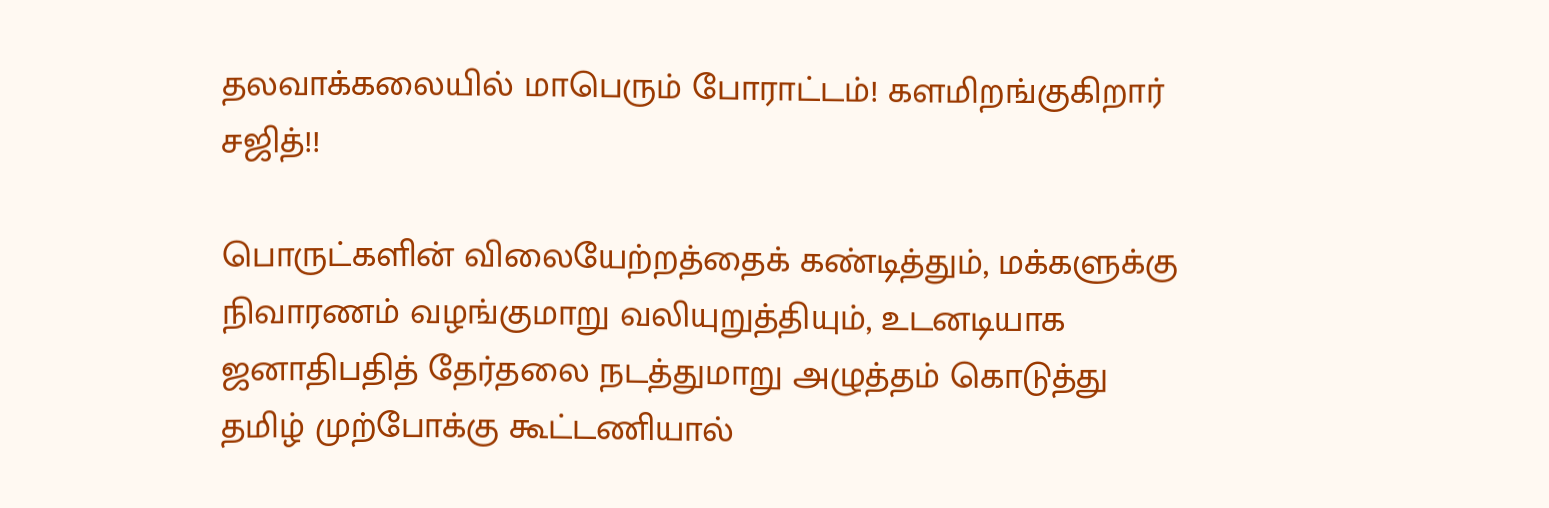தலவாக்கலையில் மாபெரும் போராட்டம்! களமிறங்குகிறார் சஜித்!!

பொருட்களின் விலையேற்றத்தைக் கண்டித்தும், மக்களுக்கு நிவாரணம் வழங்குமாறு வலியுறுத்தியும், உடனடியாக ஜனாதிபதித் தேர்தலை நடத்துமாறு அழுத்தம் கொடுத்து தமிழ் முற்போக்கு கூட்டணியால்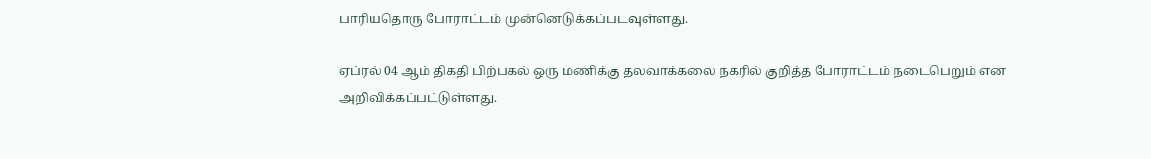பாரியதொரு போராட்டம் முன்னெடுக்கப்படவுள்ளது.

ஏப்ரல் 04 ஆம் திகதி பிற்பகல் ஒரு மணிக்கு தலவாக்கலை நகரில் குறித்த போராட்டம் நடைபெறும் என அறிவிக்கப்பட்டுள்ளது.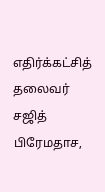எதிர்க்கட்சித் தலைவர் சஜித் பிரேமதாச,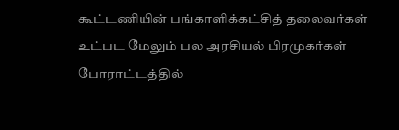கூட்டணியின் பங்காளிக்கட்சித் தலைவர்கள் உட்பட மேலும் பல அரசியல் பிரமுகர்கள் போராட்டத்தில்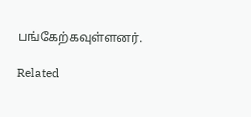பங்கேற்கவுள்ளனர்.

Related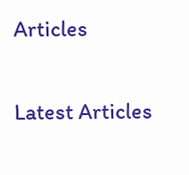Articles

Latest Articles